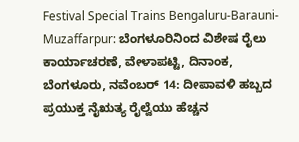Festival Special Trains Bengaluru-Barauni-Muzaffarpur: ಬೆಂಗಳೂರಿನಿಂದ ವಿಶೇಷ ರೈಲು ಕಾರ್ಯಾಚರಣೆ, ವೇಳಾಪಟ್ಟಿ, ದಿನಾಂಕ,
ಬೆಂಗಳೂರು, ನವೆಂಬರ್ 14: ದೀಪಾವಳಿ ಹಬ್ಬದ ಪ್ರಯುಕ್ತ ನೈಋತ್ಯ ರೈಲ್ವೆಯು ಹೆಚ್ಚನ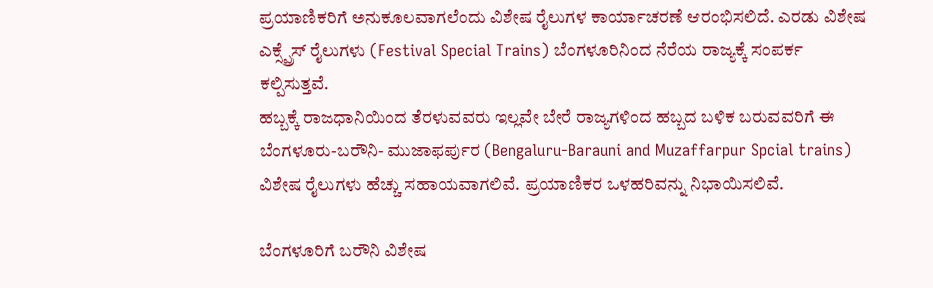ಪ್ರಯಾಣಿಕರಿಗೆ ಅನುಕೂಲವಾಗಲೆಂದು ವಿಶೇಷ ರೈಲುಗಳ ಕಾರ್ಯಾಚರಣೆ ಆರಂಭಿಸಲಿದೆ. ಎರಡು ವಿಶೇಷ ಎಕ್ಸ್ಪ್ರೆಸ್ ರೈಲುಗಳು (Festival Special Trains) ಬೆಂಗಳೂರಿನಿಂದ ನೆರೆಯ ರಾಜ್ಯಕ್ಕೆ ಸಂಪರ್ಕ ಕಲ್ಪಿಸುತ್ತವೆ.
ಹಬ್ಬಕ್ಕೆ ರಾಜಧಾನಿಯಿಂದ ತೆರಳುವವರು ಇಲ್ಲವೇ ಬೇರೆ ರಾಜ್ಯಗಳಿಂದ ಹಬ್ಬದ ಬಳಿಕ ಬರುವವರಿಗೆ ಈ ಬೆಂಗಳೂರು-ಬರೌನಿ- ಮುಜಾಫರ್ಪುರ (Bengaluru-Barauni and Muzaffarpur Spcial trains) ವಿಶೇಷ ರೈಲುಗಳು ಹೆಚ್ಚು ಸಹಾಯವಾಗಲಿವೆ. ಪ್ರಯಾಣಿಕರ ಒಳಹರಿವನ್ನು ನಿಭಾಯಿಸಲಿವೆ.

ಬೆಂಗಳೂರಿಗೆ ಬರೌನಿ ವಿಶೇಷ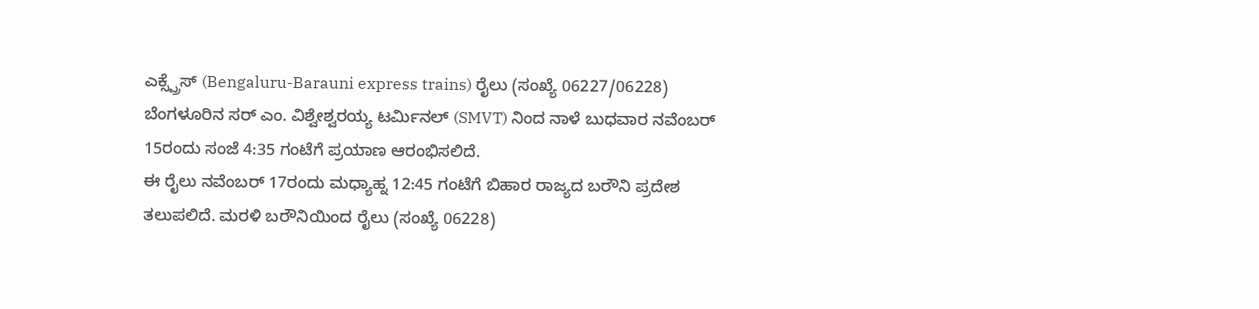ಎಕ್ಸ್ಪ್ರೆಸ್ (Bengaluru-Barauni express trains) ರೈಲು (ಸಂಖ್ಯೆ 06227/06228)
ಬೆಂಗಳೂರಿನ ಸರ್ ಎಂ. ವಿಶ್ವೇಶ್ವರಯ್ಯ ಟರ್ಮಿನಲ್ (SMVT) ನಿಂದ ನಾಳೆ ಬುಧವಾರ ನವೆಂಬರ್ 15ರಂದು ಸಂಜೆ 4:35 ಗಂಟೆಗೆ ಪ್ರಯಾಣ ಆರಂಭಿಸಲಿದೆ.
ಈ ರೈಲು ನವೆಂಬರ್ 17ರಂದು ಮಧ್ಯಾಹ್ನ 12:45 ಗಂಟೆಗೆ ಬಿಹಾರ ರಾಜ್ಯದ ಬರೌನಿ ಪ್ರದೇಶ ತಲುಪಲಿದೆ. ಮರಳಿ ಬರೌನಿಯಿಂದ ರೈಲು (ಸಂಖ್ಯೆ 06228)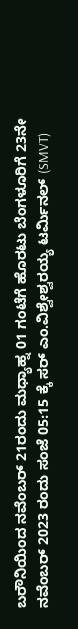ಬರೌನಿಯಿಂದ ನವೆಂಬರ್ 21ರಂದು ಮಧ್ಯಾಹ್ನ 01 ಗಂಟೆಗೆ ಹೊರಟು ಬೆಂಗಳೂರಿಗೆ 23ನೇ ನವೆಂಬರ್ 2023 ರಂದು ಸಂಜೆ 05:15 ಕ್ಕೆ ಸರ್ ಎಂ.ವಿಶ್ವೇಶ್ವರಯ್ಯ ಟರ್ಮಿನಲ್ (SMVT)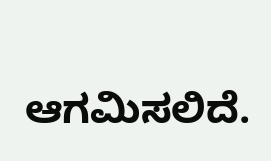ಆಗಮಿಸಲಿದೆ.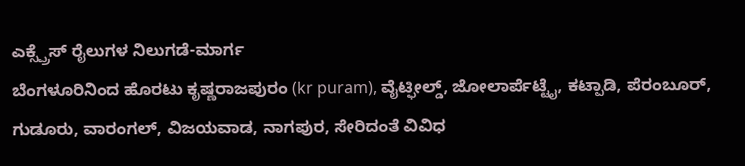ಎಕ್ಸ್ಪ್ರೆಸ್ ರೈಲುಗಳ ನಿಲುಗಡೆ-ಮಾರ್ಗ
ಬೆಂಗಳೂರಿನಿಂದ ಹೊರಟು ಕೃಷ್ಣರಾಜಪುರಂ (kr puram), ವೈಟ್ಫೀಲ್ಡ್, ಜೋಲಾರ್ಪೆಟ್ಟೈ, ಕಟ್ಪಾಡಿ, ಪೆರಂಬೂರ್, ಗುಡೂರು, ವಾರಂಗಲ್, ವಿಜಯವಾಡ, ನಾಗಪುರ, ಸೇರಿದಂತೆ ವಿವಿಧ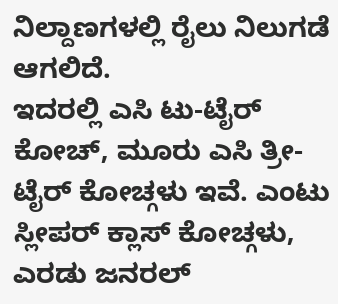ನಿಲ್ದಾಣಗಳಲ್ಲಿ ರೈಲು ನಿಲುಗಡೆ ಆಗಲಿದೆ.
ಇದರಲ್ಲಿ ಎಸಿ ಟು-ಟೈರ್ ಕೋಚ್, ಮೂರು ಎಸಿ ತ್ರೀ-ಟೈರ್ ಕೋಚ್ಗಳು ಇವೆ. ಎಂಟು ಸ್ಲೀಪರ್ ಕ್ಲಾಸ್ ಕೋಚ್ಗಳು, ಎರಡು ಜನರಲ್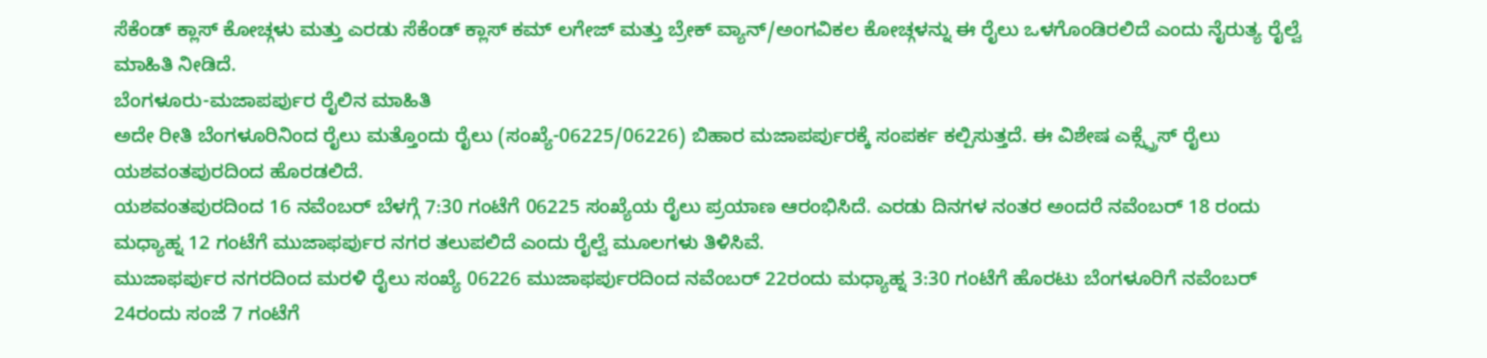ಸೆಕೆಂಡ್ ಕ್ಲಾಸ್ ಕೋಚ್ಗಳು ಮತ್ತು ಎರಡು ಸೆಕೆಂಡ್ ಕ್ಲಾಸ್ ಕಮ್ ಲಗೇಜ್ ಮತ್ತು ಬ್ರೇಕ್ ವ್ಯಾನ್/ಅಂಗವಿಕಲ ಕೋಚ್ಗಳನ್ನು ಈ ರೈಲು ಒಳಗೊಂಡಿರಲಿದೆ ಎಂದು ನೈರುತ್ಯ ರೈಲ್ವೆ ಮಾಹಿತಿ ನೀಡಿದೆ.
ಬೆಂಗಳೂರು-ಮಜಾಪರ್ಪುರ ರೈಲಿನ ಮಾಹಿತಿ
ಅದೇ ರೀತಿ ಬೆಂಗಳೂರಿನಿಂದ ರೈಲು ಮತ್ತೊಂದು ರೈಲು (ಸಂಖ್ಯೆ-06225/06226) ಬಿಹಾರ ಮಜಾಪರ್ಪುರಕ್ಕೆ ಸಂಪರ್ಕ ಕಲ್ಪಿಸುತ್ತದೆ. ಈ ವಿಶೇಷ ಎಕ್ಸ್ಪ್ರೆಸ್ ರೈಲು ಯಶವಂತಪುರದಿಂದ ಹೊರಡಲಿದೆ.
ಯಶವಂತಪುರದಿಂದ 16 ನವೆಂಬರ್ ಬೆಳಗ್ಗೆ 7:30 ಗಂಟೆಗೆ 06225 ಸಂಖ್ಯೆಯ ರೈಲು ಪ್ರಯಾಣ ಆರಂಭಿಸಿದೆ. ಎರಡು ದಿನಗಳ ನಂತರ ಅಂದರೆ ನವೆಂಬರ್ 18 ರಂದು ಮಧ್ಯಾಹ್ನ 12 ಗಂಟೆಗೆ ಮುಜಾಫರ್ಪುರ ನಗರ ತಲುಪಲಿದೆ ಎಂದು ರೈಲ್ವೆ ಮೂಲಗಳು ತಿಳಿಸಿವೆ.
ಮುಜಾಫರ್ಪುರ ನಗರದಿಂದ ಮರಳಿ ರೈಲು ಸಂಖ್ಯೆ 06226 ಮುಜಾಫರ್ಪುರದಿಂದ ನವೆಂಬರ್ 22ರಂದು ಮಧ್ಯಾಹ್ನ 3:30 ಗಂಟೆಗೆ ಹೊರಟು ಬೆಂಗಳೂರಿಗೆ ನವೆಂಬರ್ 24ರಂದು ಸಂಜೆ 7 ಗಂಟೆಗೆ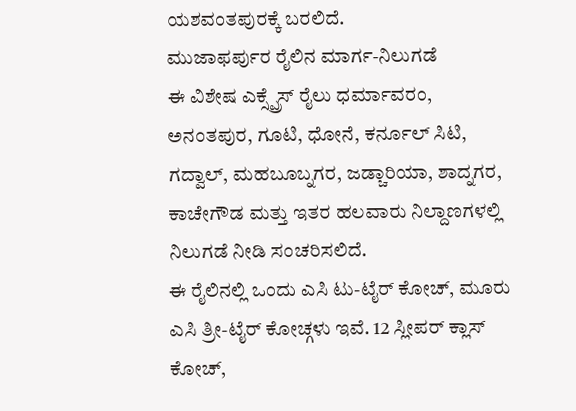ಯಶವಂತಪುರಕ್ಕೆ ಬರಲಿದೆ.
ಮುಜಾಫರ್ಪುರ ರೈಲಿನ ಮಾರ್ಗ-ನಿಲುಗಡೆ
ಈ ವಿಶೇಷ ಎಕ್ಸ್ಪ್ರೆಸ್ ರೈಲು ಧರ್ಮಾವರಂ, ಅನಂತಪುರ, ಗೂಟಿ, ಧೋನೆ, ಕರ್ನೂಲ್ ಸಿಟಿ, ಗದ್ವಾಲ್, ಮಹಬೂಬ್ನಗರ, ಜಡ್ಚಾರಿಯಾ, ಶಾದ್ನಗರ, ಕಾಚೇಗೌಡ ಮತ್ತು ಇತರ ಹಲವಾರು ನಿಲ್ದಾಣಗಳಲ್ಲಿ ನಿಲುಗಡೆ ನೀಡಿ ಸಂಚರಿಸಲಿದೆ.
ಈ ರೈಲಿನಲ್ಲಿ ಒಂದು ಎಸಿ ಟು-ಟೈರ್ ಕೋಚ್, ಮೂರು ಎಸಿ ತ್ರೀ-ಟೈರ್ ಕೋಚ್ಗಳು ಇವೆ. 12 ಸ್ಲೀಪರ್ ಕ್ಲಾಸ್ ಕೋಚ್,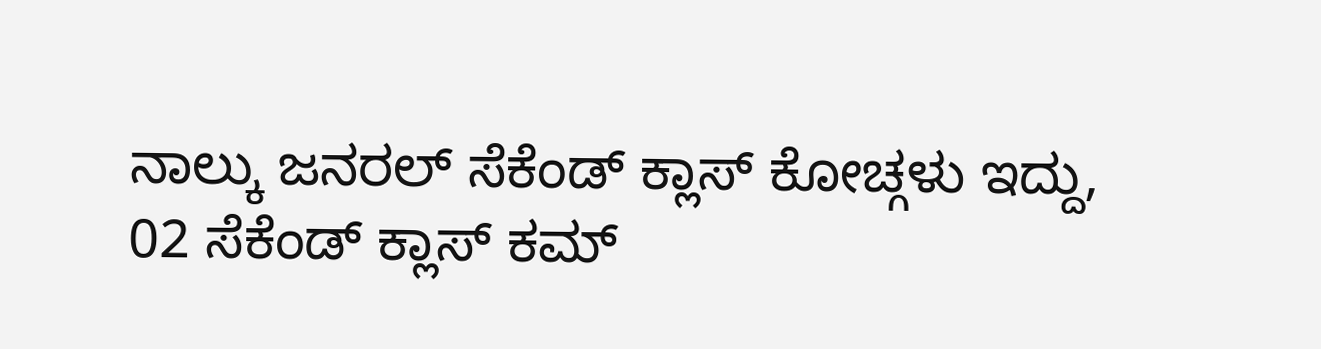ನಾಲ್ಕು ಜನರಲ್ ಸೆಕೆಂಡ್ ಕ್ಲಾಸ್ ಕೋಚ್ಗಳು ಇದ್ದು, 02 ಸೆಕೆಂಡ್ ಕ್ಲಾಸ್ ಕಮ್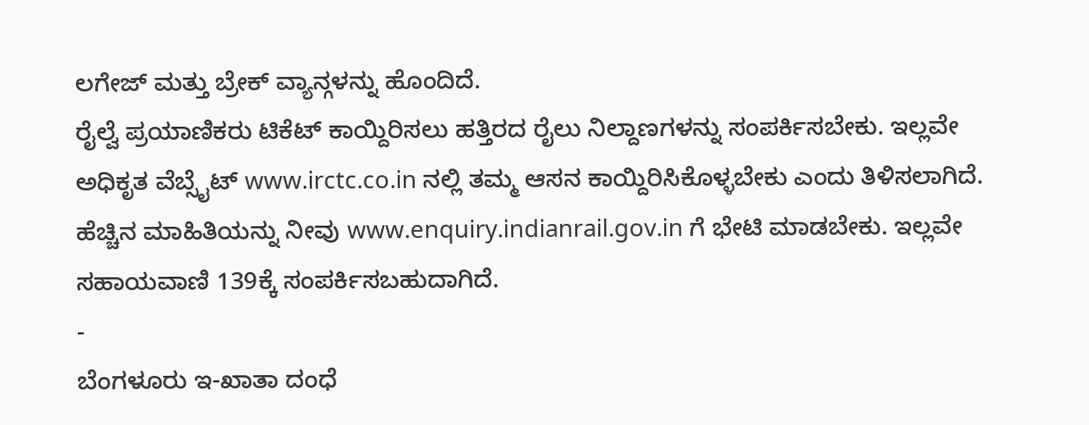ಲಗೇಜ್ ಮತ್ತು ಬ್ರೇಕ್ ವ್ಯಾನ್ಗಳನ್ನು ಹೊಂದಿದೆ.
ರೈಲ್ವೆ ಪ್ರಯಾಣಿಕರು ಟಿಕೆಟ್ ಕಾಯ್ದಿರಿಸಲು ಹತ್ತಿರದ ರೈಲು ನಿಲ್ದಾಣಗಳನ್ನು ಸಂಪರ್ಕಿಸಬೇಕು. ಇಲ್ಲವೇ ಅಧಿಕೃತ ವೆಬ್ಸೈಟ್ www.irctc.co.in ನಲ್ಲಿ ತಮ್ಮ ಆಸನ ಕಾಯ್ದಿರಿಸಿಕೊಳ್ಳಬೇಕು ಎಂದು ತಿಳಿಸಲಾಗಿದೆ. ಹೆಚ್ಚಿನ ಮಾಹಿತಿಯನ್ನು ನೀವು www.enquiry.indianrail.gov.in ಗೆ ಭೇಟಿ ಮಾಡಬೇಕು. ಇಲ್ಲವೇ ಸಹಾಯವಾಣಿ 139ಕ್ಕೆ ಸಂಪರ್ಕಿಸಬಹುದಾಗಿದೆ.
-
ಬೆಂಗಳೂರು ಇ-ಖಾತಾ ದಂಧೆ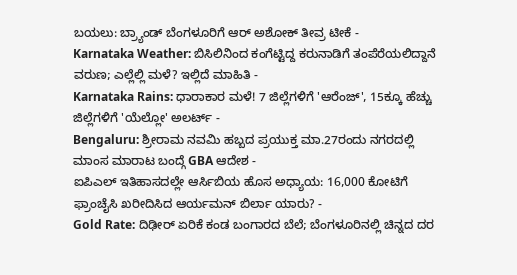ಬಯಲು: ಬ್ರ್ಯಾಂಡ್ ಬೆಂಗಳೂರಿಗೆ ಆರ್ ಅಶೋಕ್ ತೀವ್ರ ಟೀಕೆ -
Karnataka Weather: ಬಿಸಿಲಿನಿಂದ ಕಂಗೆಟ್ಟಿದ್ದ ಕರುನಾಡಿಗೆ ತಂಪೆರೆಯಲಿದ್ದಾನೆ ವರುಣ; ಎಲ್ಲೆಲ್ಲಿ ಮಳೆ? ಇಲ್ಲಿದೆ ಮಾಹಿತಿ -
Karnataka Rains: ಧಾರಾಕಾರ ಮಳೆ! 7 ಜಿಲ್ಲೆಗಳಿಗೆ 'ಆರೆಂಜ್', 15ಕ್ಕೂ ಹೆಚ್ಚು ಜಿಲ್ಲೆಗಳಿಗೆ 'ಯೆಲ್ಲೋ' ಅಲರ್ಟ್ -
Bengaluru: ಶ್ರೀರಾಮ ನವಮಿ ಹಬ್ಬದ ಪ್ರಯುಕ್ತ ಮಾ.27ರಂದು ನಗರದಲ್ಲಿ ಮಾಂಸ ಮಾರಾಟ ಬಂದ್ಗೆ GBA ಆದೇಶ -
ಐಪಿಎಲ್ ಇತಿಹಾಸದಲ್ಲೇ ಆರ್ಸಿಬಿಯ ಹೊಸ ಅಧ್ಯಾಯ: 16,000 ಕೋಟಿಗೆ ಫ್ರಾಂಚೈಸಿ ಖರೀದಿಸಿದ ಆರ್ಯಮನ್ ಬಿರ್ಲಾ ಯಾರು? -
Gold Rate: ದಿಢೀರ್ ಏರಿಕೆ ಕಂಡ ಬಂಗಾರದ ಬೆಲೆ; ಬೆಂಗಳೂರಿನಲ್ಲಿ ಚಿನ್ನದ ದರ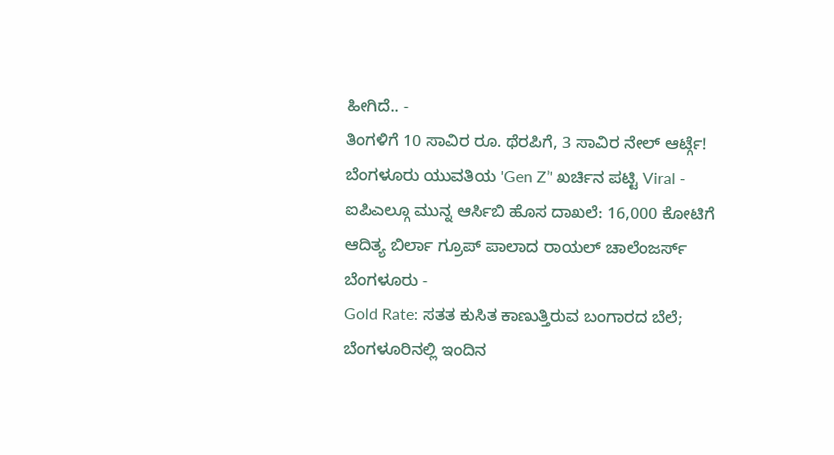ಹೀಗಿದೆ.. -
ತಿಂಗಳಿಗೆ 10 ಸಾವಿರ ರೂ. ಥೆರಪಿಗೆ, 3 ಸಾವಿರ ನೇಲ್ ಆರ್ಟ್ಗೆ! ಬೆಂಗಳೂರು ಯುವತಿಯ 'Gen Z’' ಖರ್ಚಿನ ಪಟ್ಟಿ Viral -
ಐಪಿಎಲ್ಗೂ ಮುನ್ನ ಆರ್ಸಿಬಿ ಹೊಸ ದಾಖಲೆ: 16,000 ಕೋಟಿಗೆ ಆದಿತ್ಯ ಬಿರ್ಲಾ ಗ್ರೂಪ್ ಪಾಲಾದ ರಾಯಲ್ ಚಾಲೆಂಜರ್ಸ್ ಬೆಂಗಳೂರು -
Gold Rate: ಸತತ ಕುಸಿತ ಕಾಣುತ್ತಿರುವ ಬಂಗಾರದ ಬೆಲೆ; ಬೆಂಗಳೂರಿನಲ್ಲಿ ಇಂದಿನ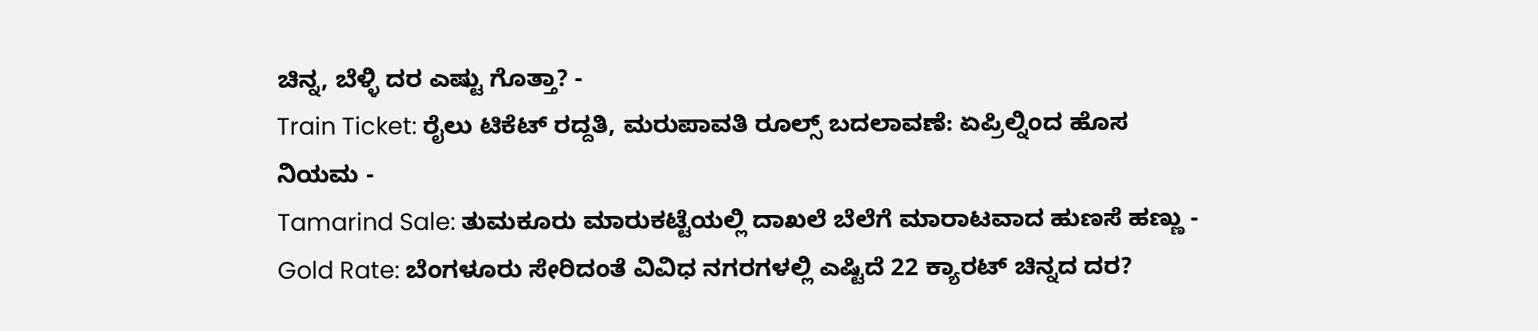ಚಿನ್ನ, ಬೆಳ್ಳಿ ದರ ಎಷ್ಟು ಗೊತ್ತಾ? -
Train Ticket: ರೈಲು ಟಿಕೆಟ್ ರದ್ದತಿ, ಮರುಪಾವತಿ ರೂಲ್ಸ್ ಬದಲಾವಣೆ: ಏಪ್ರಿಲ್ನಿಂದ ಹೊಸ ನಿಯಮ -
Tamarind Sale: ತುಮಕೂರು ಮಾರುಕಟ್ಟೆಯಲ್ಲಿ ದಾಖಲೆ ಬೆಲೆಗೆ ಮಾರಾಟವಾದ ಹುಣಸೆ ಹಣ್ಣು -
Gold Rate: ಬೆಂಗಳೂರು ಸೇರಿದಂತೆ ವಿವಿಧ ನಗರಗಳಲ್ಲಿ ಎಷ್ಟಿದೆ 22 ಕ್ಯಾರಟ್ ಚಿನ್ನದ ದರ?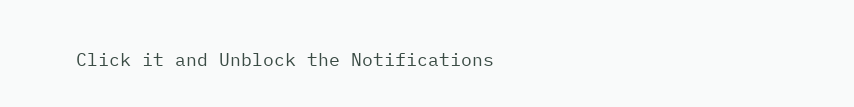Click it and Unblock the Notifications